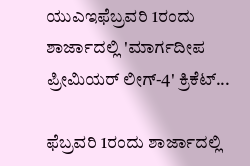ಯುಎಇಫೆಬ್ರವರಿ 1ರಂದು ಶಾರ್ಜಾದಲ್ಲಿ 'ಮಾರ್ಗದೀಪ ಪ್ರೀಮಿಯರ್ ಲೀಗ್-4' ಕ್ರಿಕೆಟ್...

ಫೆಬ್ರವರಿ 1ರಂದು ಶಾರ್ಜಾದಲ್ಲಿ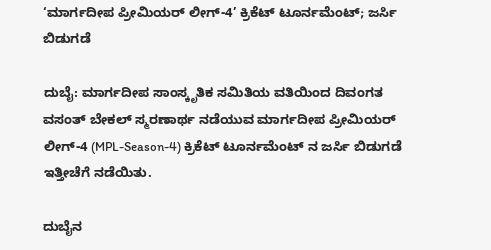‘ಮಾರ್ಗದೀಪ ಪ್ರೀಮಿಯರ್ ಲೀಗ್-4’ ಕ್ರಿಕೆಟ್ ಟೂರ್ನಮೆಂಟ್; ಜರ್ಸಿ ಬಿಡುಗಡೆ

ದುಬೈ: ಮಾರ್ಗದೀಪ ಸಾಂಸ್ಕೃತಿಕ ಸಮಿತಿಯ ವತಿಯಿಂದ ದಿವಂಗತ ವಸಂತ್ ಬೇಕಲ್ ಸ್ಮರಣಾರ್ಥ ನಡೆಯುವ ಮಾರ್ಗದೀಪ ಪ್ರೀಮಿಯರ್ ಲೀಗ್-4 (MPL-Season-4) ಕ್ರಿಕೆಟ್ ಟೂರ್ನಮೆಂಟ್ ನ ಜರ್ಸಿ ಬಿಡುಗಡೆ ಇತ್ತೀಚೆಗೆ ನಡೆಯಿತು.

ದುಬೈನ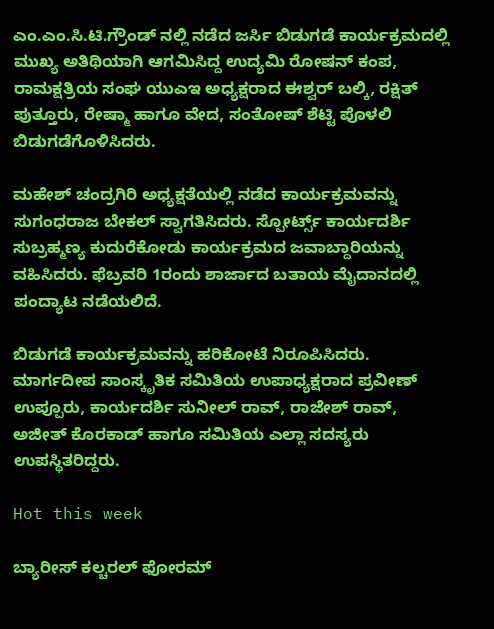ಎಂ.ಎಂ.ಸಿ.ಟಿ.ಗ್ರೌಂಡ್ ನಲ್ಲಿ ನಡೆದ ಜರ್ಸಿ ಬಿಡುಗಡೆ ಕಾರ್ಯಕ್ರಮದಲ್ಲಿ ಮುಖ್ಯ ಅತಿಥಿಯಾಗಿ ಆಗಮಿಸಿದ್ದ ಉದ್ಯಮಿ ರೋಷನ್ ಕಂಪ, ರಾಮಕ್ಷತ್ರಿಯ ಸಂಘ ಯುಎಇ ಅಧ್ಯಕ್ಷರಾದ ಈಶ್ವರ್ ಬಲ್ಕಿ, ರಕ್ಷಿತ್ ಪುತ್ತೂರು, ರೇಷ್ಮಾ ಹಾಗೂ ವೇದ, ಸಂತೋಷ್ ಶೆಟ್ಟಿ ಪೊಳಲಿ ಬಿಡುಗಡೆಗೊಳಿಸಿದರು.

ಮಹೇಶ್ ಚಂದ್ರಗಿರಿ ಅಧ್ಯಕ್ಷತೆಯಲ್ಲಿ ನಡೆದ ಕಾರ್ಯಕ್ರಮವನ್ನು ಸುಗಂಧರಾಜ ಬೇಕಲ್ ಸ್ವಾಗತಿಸಿದರು. ಸ್ಪೋರ್ಟ್ಸ್ ಕಾರ್ಯದರ್ಶಿ ಸುಬ್ರಹ್ಮಣ್ಯ ಕುದುರೆಕೋಡು ಕಾರ್ಯಕ್ರಮದ ಜವಾಬ್ದಾರಿಯನ್ನು ವಹಿಸಿದರು. ಫೆಬ್ರವರಿ 1ರಂದು ಶಾರ್ಜಾದ ಬತಾಯ ಮೈದಾನದಲ್ಲಿ ಪಂದ್ಯಾಟ ನಡೆಯಲಿದೆ.

ಬಿಡುಗಡೆ ಕಾರ್ಯಕ್ರಮವನ್ನು ಹರಿಕೋಟೆ ನಿರೂಪಿಸಿದರು. ಮಾರ್ಗದೀಪ ಸಾಂಸ್ಕೃತಿಕ ಸಮಿತಿಯ ಉಪಾಧ್ಯಕ್ಷರಾದ ಪ್ರವೀಣ್ ಉಪ್ಪೂರು, ಕಾರ್ಯದರ್ಶಿ ಸುನೀಲ್ ರಾವ್, ರಾಜೇಶ್ ರಾವ್, ಅಜೀತ್ ಕೊರಕಾಡ್ ಹಾಗೂ ಸಮಿತಿಯ ಎಲ್ಲಾ ಸದಸ್ಯರು ಉಪಸ್ಥಿತರಿದ್ದರು.

Hot this week

ಬ್ಯಾರೀಸ್ ಕಲ್ಚರಲ್ ಫೋರಮ್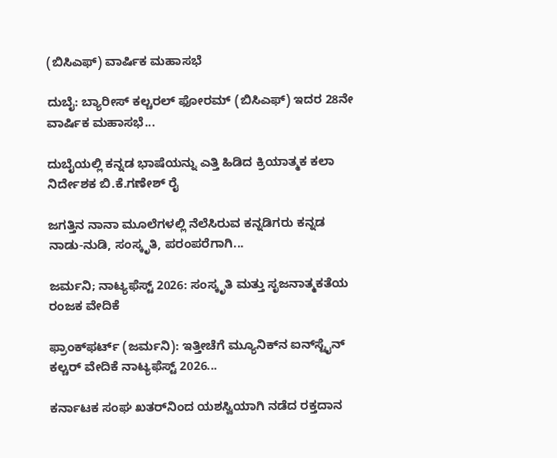(ಬಿಸಿಎಫ್) ವಾರ್ಷಿಕ ಮಹಾಸಭೆ

ದುಬೈ: ಬ್ಯಾರೀಸ್ ಕಲ್ಚರಲ್ ಫೋರಮ್ (ಬಿಸಿಎಫ್) ಇದರ 28ನೇ ವಾರ್ಷಿಕ ಮಹಾಸಭೆ...

ದುಬೈಯಲ್ಲಿ ಕನ್ನಡ ಭಾಷೆಯನ್ನು ಎತ್ತಿ ಹಿಡಿದ ಕ್ರಿಯಾತ್ಮಕ ಕಲಾ ನಿರ್ದೇಶಕ ಬಿ.ಕೆ.ಗಣೇಶ್ ರೈ

ಜಗತ್ತಿನ ನಾನಾ ಮೂಲೆಗಳಲ್ಲಿ ನೆಲೆಸಿರುವ ಕನ್ನಡಿಗರು ಕನ್ನಡ ನಾಡು-ನುಡಿ, ಸಂಸ್ಕೃತಿ, ಪರಂಪರೆಗಾಗಿ...

ಜರ್ಮನಿ; ನಾಟ್ಯಫೆಸ್ಟ್ 2026: ಸಂಸ್ಕೃತಿ ಮತ್ತು ಸೃಜನಾತ್ಮಕತೆಯ ರಂಜಕ ವೇದಿಕೆ

ಫ್ರಾಂಕ್‌ಫರ್ಟ್‌ (ಜರ್ಮನಿ): ಇತ್ತೀಚೆಗೆ ಮ್ಯೂನಿಕ್‌ನ ಐನ್‌ಸ್ಟೈನ್ ಕಲ್ಚರ್ ವೇದಿಕೆ ನಾಟ್ಯಫೆಸ್ಟ್ 2026...

ಕರ್ನಾಟಕ ಸಂಘ ಖತರ್‌ನಿಂದ ಯಶಸ್ವಿಯಾಗಿ ನಡೆದ ರಕ್ತದಾನ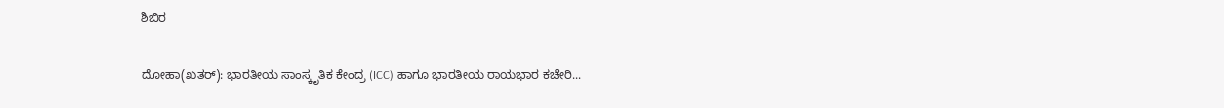ಶಿಬಿರ

ದೋಹಾ(ಖತರ್‌): ಭಾರತೀಯ ಸಾಂಸ್ಕೃತಿಕ ಕೇಂದ್ರ (ICC) ಹಾಗೂ ಭಾರತೀಯ ರಾಯಭಾರ ಕಚೇರಿ...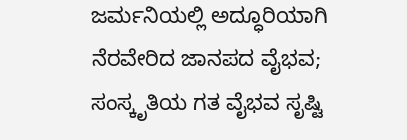ಜರ್ಮನಿಯಲ್ಲಿ ಅದ್ಧೂರಿಯಾಗಿ ನೆರವೇರಿದ ಜಾನಪದ ವೈಭವ; ಸಂಸ್ಕೃತಿಯ ಗತ ವೈಭವ ಸೃಷ್ಟಿ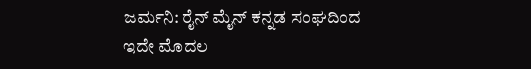ಜರ್ಮನಿ: ರೈನ್ ಮೈನ್ ಕನ್ನಡ ಸಂಘದಿಂದ ಇದೇ ಮೊದಲ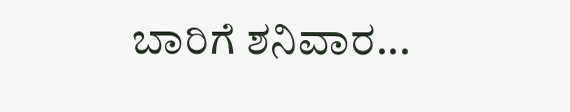ಬಾರಿಗೆ ಶನಿವಾರ...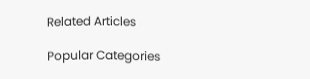Related Articles

Popular Categories